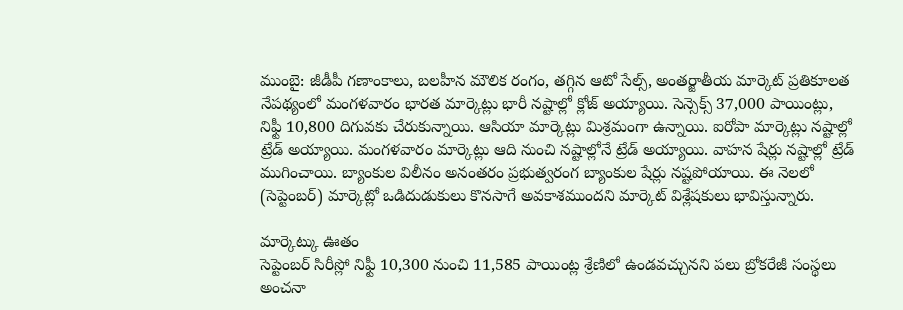ముంబై: జీడీపీ గణాంకాలు, బలహీన మౌలిక రంగం, తగ్గిన ఆటో సేల్స్, అంతర్జాతీయ మార్కెట్ ప్రతికూలత నేపథ్యంలో మంగళవారం భారత మార్కెట్లు భారీ నష్టాల్లో క్లోజ్ అయ్యాయి. సెన్సెక్స్ 37,000 పాయింట్లు, నిఫ్టీ 10,800 దిగువకు చేరుకున్నాయి. ఆసియా మార్కెట్లు మిశ్రమంగా ఉన్నాయి. ఐరోపా మార్కెట్లు నష్టాల్లో ట్రేడ్ అయ్యాయి. మంగళవారం మార్కెట్లు ఆది నుంచి నష్టాల్లోనే ట్రేడ్ అయ్యాయి. వాహన షేర్లు నష్టాల్లో ట్రేడ్ ముగించాయి. బ్యాంకుల విలీనం అనంతరం ప్రభుత్వరంగ బ్యాంకుల షేర్లు నష్టపోయాయి. ఈ నెలలో (సెప్టెంబర్) మార్కెట్లో ఒడిదుడుకులు కొనసాగే అవకాశముందని మార్కెట్ విశ్లేషకులు భావిస్తున్నారు.

మార్కెట్కు ఊతం
సెప్టెంబర్ సిరీస్లో నిఫ్టీ 10,300 నుంచి 11,585 పాయింట్ల శ్రేణిలో ఉండవచ్చునని పలు బ్రోకరేజీ సంస్థలు అంచనా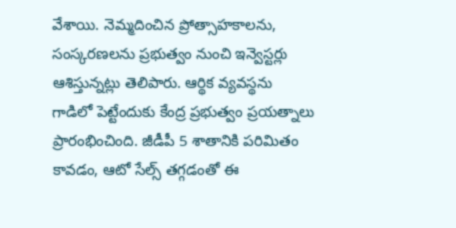వేశాయి. నెమ్మదించిన ప్రోత్సాహకాలను, సంస్కరణలను ప్రభుత్వం నుంచి ఇన్వెస్టర్లు ఆశిస్తున్నట్లు తెలిపారు. ఆర్థిక వ్యవస్థను గాడిలో పెట్టేందుకు కేంద్ర ప్రభుత్వం ప్రయత్నాలు ప్రారంభించింది. జీడీపీ 5 శాతానికి పరిమితం కావడం, ఆటో సేల్స్ తగ్గడంతో ఈ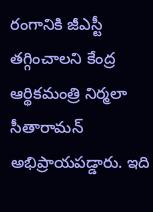రంగానికి జీఎస్టీ తగ్గించాలని కేంద్ర ఆర్థికమంత్రి నిర్మలా సీతారామన్ అభిప్రాయపడ్డారు. ఇది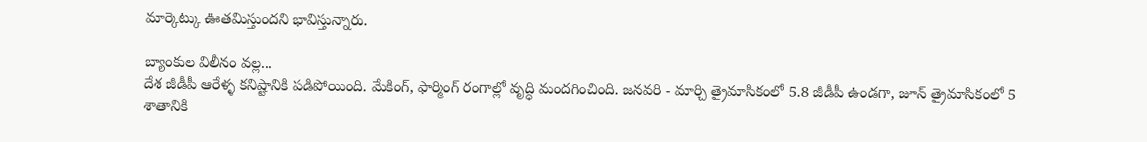మార్కెట్కు ఊతమిస్తుందని భావిస్తున్నారు.

బ్యాంకుల విలీనం వల్ల...
దేశ జీడీపీ ఆరేళ్ళ కనిష్టానికి పడిపోయింది. మేకింగ్, ఫార్మింగ్ రంగాల్లో వృద్ధి మందగించింది. జనవరి - మార్చి త్రైమాసికంలో 5.8 జీడీపీ ఉండగా, జూన్ త్రైమాసికంలో 5 శాతానికి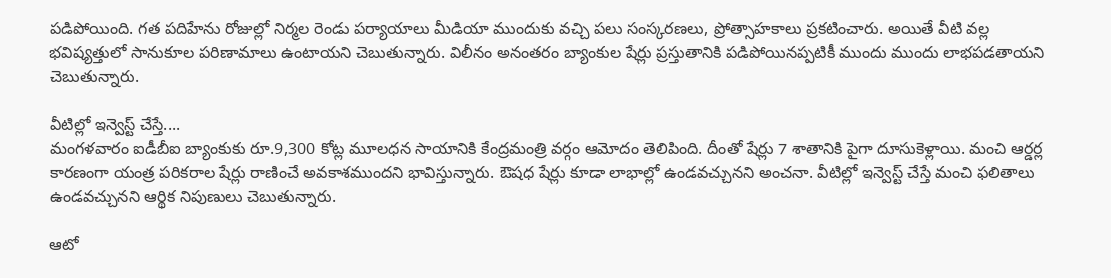పడిపోయింది. గత పదిహేను రోజుల్లో నిర్మల రెండు పర్యాయాలు మీడియా ముందుకు వచ్చి పలు సంస్కరణలు, ప్రోత్సాహకాలు ప్రకటించారు. అయితే వీటి వల్ల భవిష్యత్తులో సానుకూల పరిణామాలు ఉంటాయని చెబుతున్నారు. విలీనం అనంతరం బ్యాంకుల షేర్లు ప్రస్తుతానికి పడిపోయినప్పటికీ ముందు ముందు లాభపడతాయని చెబుతున్నారు.

వీటిల్లో ఇన్వెస్ట్ చేస్తే....
మంగళవారం ఐడీబీఐ బ్యాంకుకు రూ.9,300 కోట్ల మూలధన సాయానికి కేంద్రమంత్రి వర్గం ఆమోదం తెలిపింది. దీంతో షేర్లు 7 శాతానికి పైగా దూసుకెళ్లాయి. మంచి ఆర్డర్ల కారణంగా యంత్ర పరికరాల షేర్లు రాణించే అవకాశముందని భావిస్తున్నారు. ఔషధ షేర్లు కూడా లాభాల్లో ఉండవచ్చునని అంచనా. వీటిల్లో ఇన్వెస్ట్ చేస్తే మంచి ఫలితాలు ఉండవచ్చునని ఆర్థిక నిపుణులు చెబుతున్నారు.

ఆటో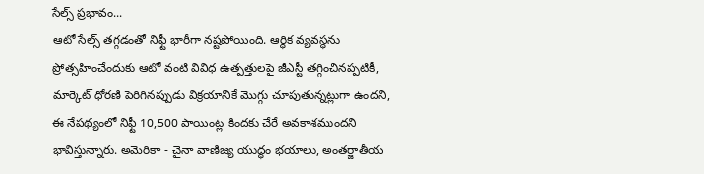సేల్స్ ప్రభావం...
ఆటో సేల్స్ తగ్గడంతో నిఫ్టీ భారీగా నష్టపోయింది. ఆర్థిక వ్యవస్థను ప్రోత్సహించేందుకు ఆటో వంటి వివిధ ఉత్పత్తులపై జీఎస్టీ తగ్గించినప్పటికీ, మార్కెట్ ధోరణి పెరిగినప్పుడు విక్రయానికే మొగ్గు చూపుతున్నట్లుగా ఉందని, ఈ నేపథ్యంలో నిఫ్టీ 10,500 పాయింట్ల కిందకు చేరే అవకాశముందని భావిస్తున్నారు. అమెరికా - చైనా వాణిజ్య యుద్ధం భయాలు, అంతర్జాతీయ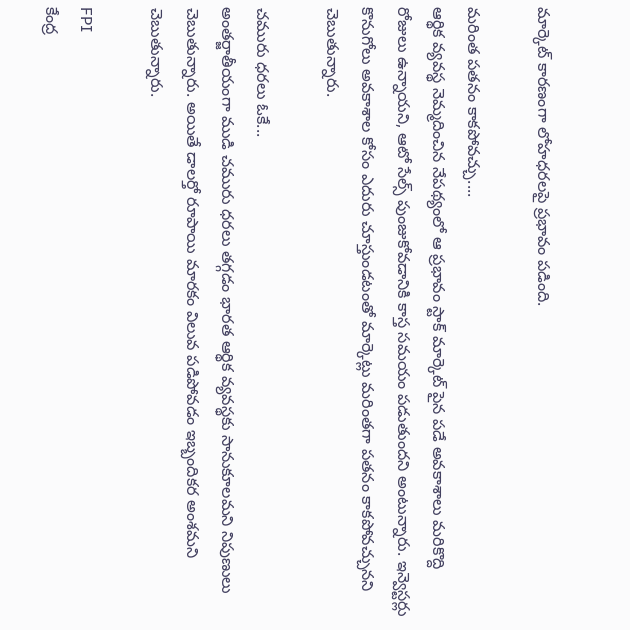మార్కెట్ కారణంగా లోహధరలపై ప్రభావం పడింది.

మరింత పతనం కాకపోవచ్చు....
ఆర్థిక వ్యవస్థ నెమ్మదించిన నేపథ్యంలో ఆ ప్రభావం స్టాక్ మార్కెట్ పైన పడే అవకాశాలు మరికొద్ది రోజులు ఉన్నాయని, ఆటో సేల్స్ పుంజుకోవడానికి కాస్త సమయం పడుతుందని అంటున్నారు. ఇన్వెస్టర్లు కొనుగోలు అవకాశాల కోసం ఎదురు చూస్తుండటంతో మార్కెట్లు మరింతగా పతనం కాకపోవచ్చునని చెబుతున్నారు.

చమురు ధరలు ఓకే...
అంతర్జాతీయంగా ముడి చమురు ధరలు తగ్గడం భారత ఆర్థిక వ్యవస్థకు సానుకూలమని నిపుణులు చెబుతున్నారు. అయితే డాలర్తో రూపాయి మారకం విలువ పడిపోవడం ఇబ్బందికర అంశమని చెబుతున్నారు.

FPI
కేంద్ర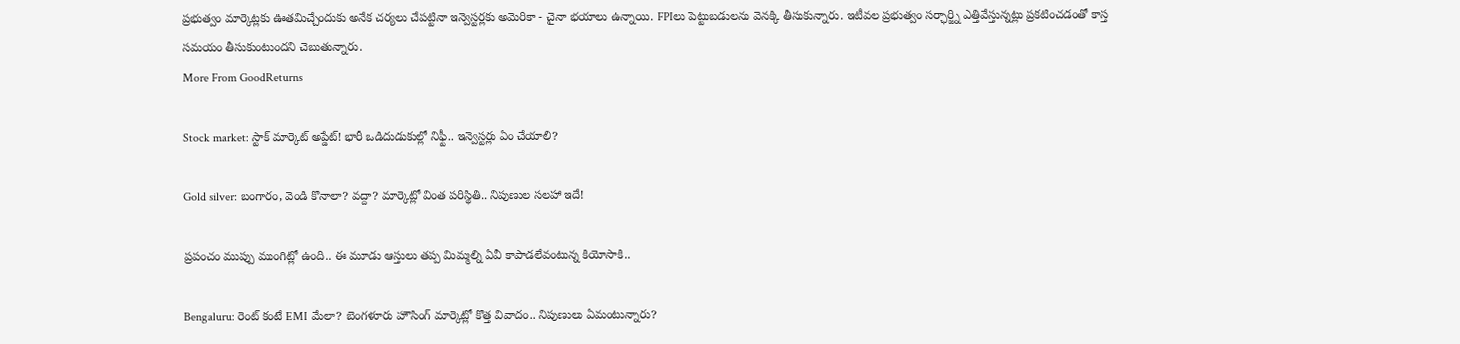ప్రభుత్వం మార్కెట్లకు ఊతమిచ్చేందుకు అనేక చర్యలు చేపట్టినా ఇన్వెస్టర్లకు అమెరికా - చైనా భయాలు ఉన్నాయి. FPIలు పెట్టుబడులను వెనక్కి తీసుకున్నారు. ఇటీవల ప్రభుత్వం సర్ఛార్జ్ని ఎత్తివేస్తున్నట్లు ప్రకటించడంతో కాస్త సమయం తీసుకుంటుందని చెబుతున్నారు.
More From GoodReturns

Stock market: స్టాక్ మార్కెట్ అప్డేట్! భారీ ఒడిదుడుకుల్లో నిఫ్టీ.. ఇన్వెస్టర్లు ఏం చేయాలి?

Gold silver: బంగారం, వెండి కొనాలా? వద్దా? మార్కెట్లో వింత పరిస్థితి.. నిపుణుల సలహా ఇదే!

ప్రపంచం ముప్పు ముంగిట్లో ఉంది.. ఈ మూడు ఆస్తులు తప్ప మిమ్మల్ని ఏవీ కాపాడలేవంటున్న కియోసాకి..

Bengaluru: రెంట్ కంటే EMI మేలా? బెంగళూరు హౌసింగ్ మార్కెట్లో కొత్త వివాదం.. నిపుణులు ఏమంటున్నారు?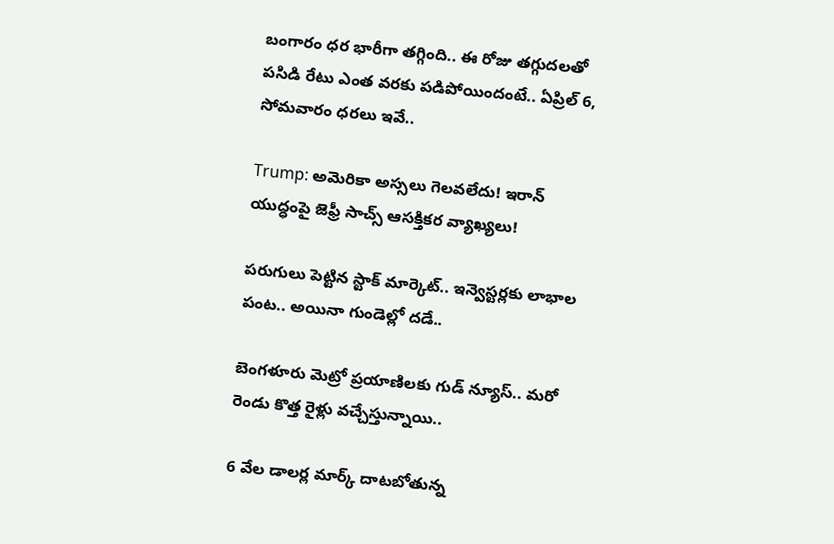బంగారం ధర భారీగా తగ్గింది.. ఈ రోజు తగ్గుదలతో పసిడి రేటు ఎంత వరకు పడిపోయిందంటే.. ఏప్రిల్ 6, సోమవారం ధరలు ఇవే..

Trump: అమెరికా అస్సలు గెలవలేదు! ఇరాన్ యుద్ధంపై జెఫ్రీ సాచ్స్ ఆసక్తికర వ్యాఖ్యలు!

పరుగులు పెట్టిన స్టాక్ మార్కెట్.. ఇన్వెస్టర్లకు లాభాల పంట.. అయినా గుండెల్లో దడే..

బెంగళూరు మెట్రో ప్రయాణిలకు గుడ్ న్యూస్.. మరో రెండు కొత్త రైళ్లు వచ్చేస్తున్నాయి..

6 వేల డాలర్ల మార్క్ దాటబోతున్న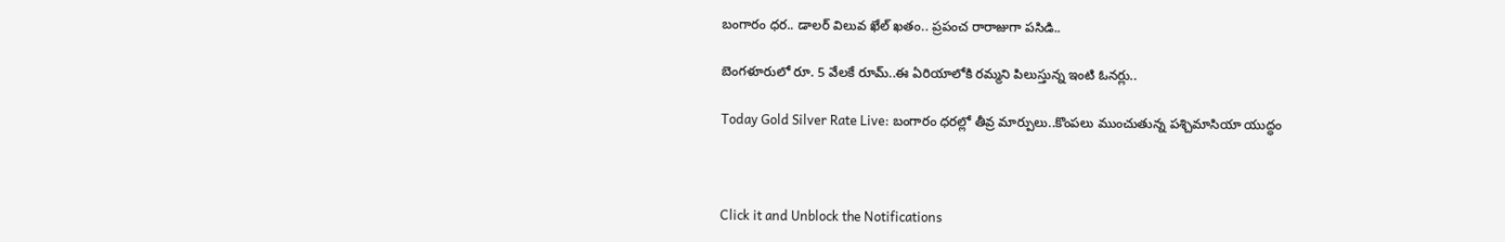బంగారం ధర.. డాలర్ విలువ ఖేల్ ఖతం.. ప్రపంచ రారాజుగా పసిడి..

బెంగళూరులో రూ. 5 వేలకే రూమ్..ఈ ఏరియాలోకి రమ్మని పిలుస్తున్న ఇంటి ఓనర్లు..

Today Gold Silver Rate Live: బంగారం ధరల్లో తీవ్ర మార్పులు..కొంపలు ముంచుతున్న పశ్చిమాసియా యుద్ధం



Click it and Unblock the Notifications